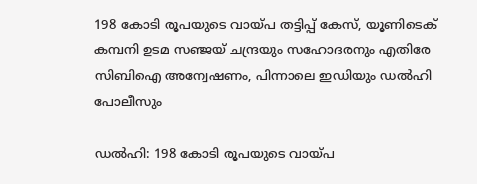198 കോടി രൂപയുടെ വായ്പ തട്ടിപ്പ് കേസ്, യൂണിടെക് കമ്പനി ഉടമ സഞ്ജയ് ചന്ദ്രയും സഹോദരനും എതിരേ സിബിഐ അന്വേഷണം, പിന്നാലെ ഇഡിയും ഡൽഹി പോലീസും

ഡല്‍ഹി: 198 കോടി രൂപയുടെ വായ്പ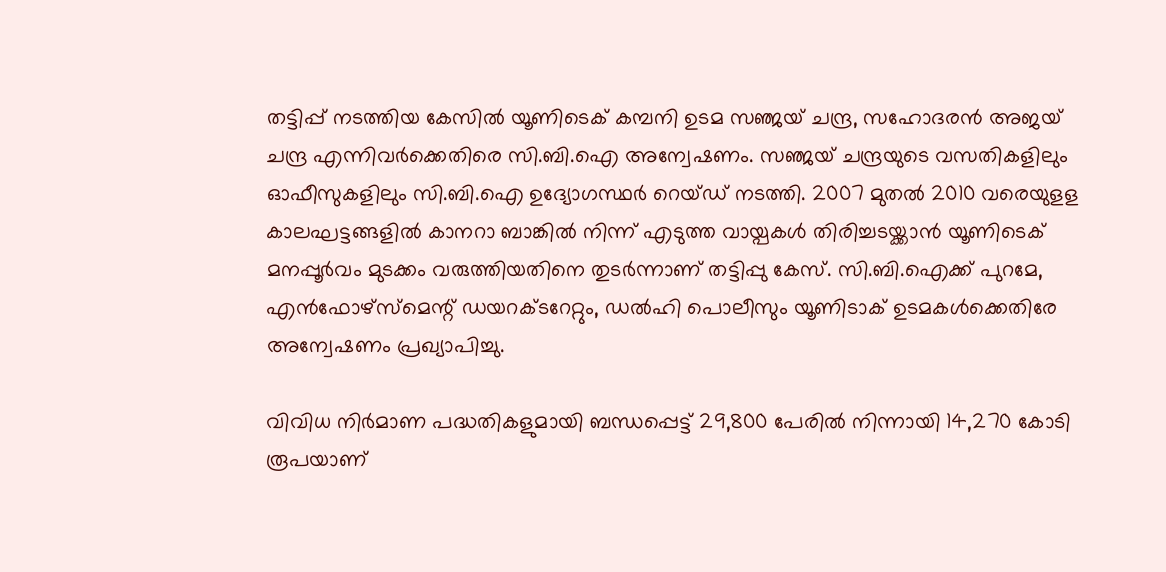തട്ടിപ്പ് നടത്തിയ കേസിൽ യൂണിടെക് കമ്പനി ഉടമ സഞ്ജയ് ചന്ദ്ര, സഹോദരന്‍ അജയ് ചന്ദ്ര എന്നിവര്‍ക്കെതിരെ സി.ബി.ഐ അന്വേഷണം. സഞ്ജയ് ചന്ദ്രയുടെ വസതികളിലും ഓഫീസുകളിലും സി.ബി.ഐ ഉദ്യോഗസ്ഥർ റെയ്ഡ് നടത്തി. 2007 മുതല്‍ 2010 വരെയുളള കാലഘട്ടങ്ങളിൽ കാനറാ ബാങ്കില്‍ നിന്ന് എടുത്ത വായ്പകൾ തിരിച്ചടയ്ക്കാൻ യൂണിടെക് മനപ്പൂര്‍വം മുടക്കം വരുത്തിയതിനെ തുടർന്നാണ് തട്ടിപ്പു കേസ്. സി.ബി.ഐക്ക് പുറമേ, എന്‍ഫോഴ്സ്മെന്റ് ഡയറക്ടറേറ്റും, ഡല്‍ഹി പൊലീസും യൂണിടാക് ഉടമകൾക്കെതിരേ അന്വേഷണം പ്രഖ്യാപിച്ചു.

വിവിധ നിര്‍മാണ പദ്ധതികളുമായി ബന്ധപ്പെട്ട് 29,800 പേരില്‍ നിന്നായി 14,270 കോടി രൂപയാണ്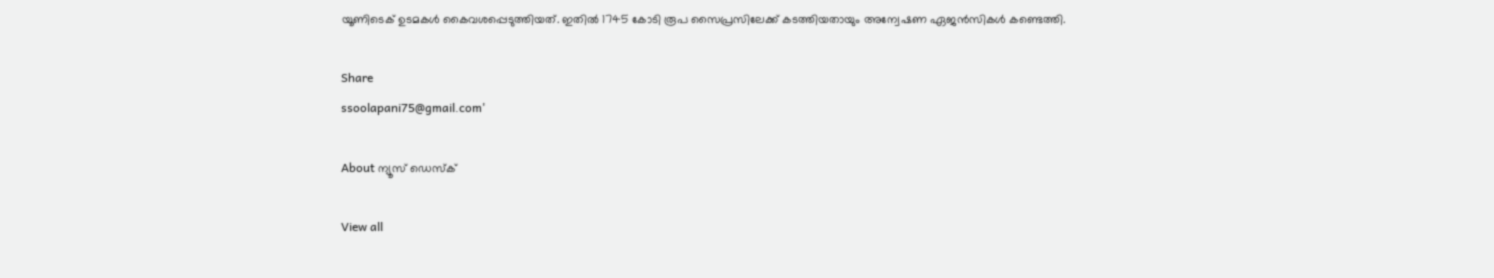യൂണിടെക് ഉടമകള്‍ കൈവശപ്പെടുത്തിയത്. ഇതില്‍ 1745 കോടി രൂപ സൈപ്രസിലേക്ക് കടത്തിയതായും അന്വേഷണ ഏജൻസികൾ കണ്ടെത്തി.

Share
ssoolapani75@gmail.com'

About ന്യൂസ് ഡെസ്ക്

View all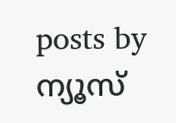posts by ന്യൂസ്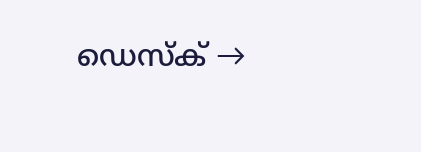ഡെസ്ക് →